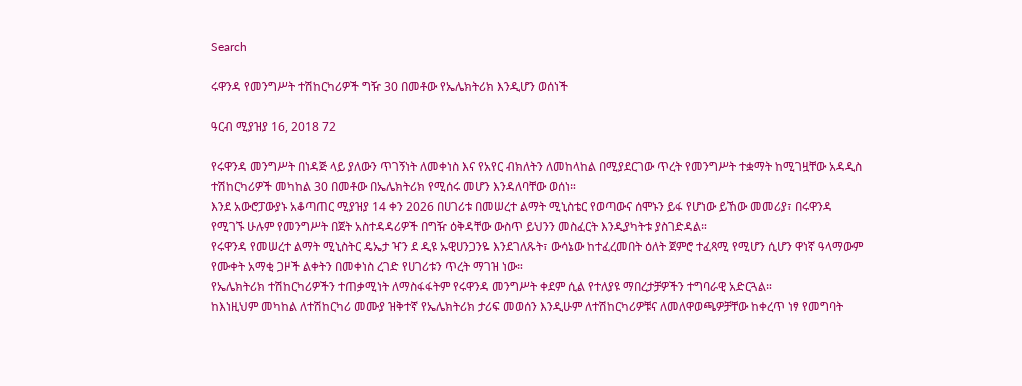Search

ሩዋንዳ የመንግሥት ተሽከርካሪዎች ግዥ 30 በመቶው የኤሌክትሪክ እንዲሆን ወሰነች

ዓርብ ሚያዝያ 16, 2018 72

የሩዋንዳ መንግሥት በነዳጅ ላይ ያለውን ጥገኝነት ለመቀነስ እና የአየር ብክለትን ለመከላከል በሚያደርገው ጥረት የመንግሥት ተቋማት ከሚገዟቸው አዳዲስ ተሽከርካሪዎች መካከል 30 በመቶው በኤሌክትሪክ የሚሰሩ መሆን እንዳለባቸው ወሰነ።
እንደ አውሮፓውያኑ አቆጣጠር ሚያዝያ 14 ቀን 2026 በሀገሪቱ በመሠረተ ልማት ሚኒስቴር የወጣውና ሰሞኑን ይፋ የሆነው ይኸው መመሪያ፣ በሩዋንዳ የሚገኙ ሁሉም የመንግሥት በጀት አስተዳዳሪዎች በግዥ ዕቅዳቸው ውስጥ ይህንን መስፈርት እንዲያካትቱ ያስገድዳል።
የሩዋንዳ የመሠረተ ልማት ሚኒስትር ዴኤታ ዣን ደ ዲዩ ኡዊሀንጋንዬ እንደገለጹት፣ ውሳኔው ከተፈረመበት ዕለት ጀምሮ ተፈጻሚ የሚሆን ሲሆን ዋነኛ ዓላማውም የሙቀት አማቂ ጋዞች ልቀትን በመቀነስ ረገድ የሀገሪቱን ጥረት ማገዝ ነው።
የኤሌክትሪክ ተሽከርካሪዎችን ተጠቃሚነት ለማስፋፋትም የሩዋንዳ መንግሥት ቀደም ሲል የተለያዩ ማበረታቻዎችን ተግባራዊ አድርጓል።
ከእነዚህም መካከል ለተሽከርካሪ መሙያ ዝቅተኛ የኤሌክትሪክ ታሪፍ መወሰን እንዲሁም ለተሽከርካሪዎቹና ለመለዋወጫዎቻቸው ከቀረጥ ነፃ የመግባት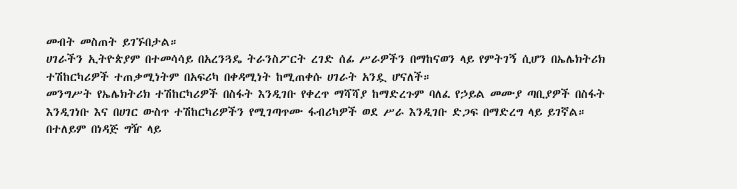መብት መስጠት ይገኙበታል።
ሀገራችን ኢትዮጵያም በተመሳሳይ በአረንጓዴ ትራንስፖርት ረገድ ሰፊ ሥራዎችን በማከናወን ላይ የምትገኝ ሲሆን በኤሌክትሪክ ተሽከርካሪዎች ተጠቃሚነትም በአፍሪካ በቀዳሚነት ከሚጠቀሱ ሀገራት አንዷ ሆናለች።
መንግሥት የኤሌክትሪክ ተሽከርካሪዎች በስፋት እንዲገቡ የቀረጥ ማሻሻያ ከማድረጉም ባለፈ የኃይል መሙያ ጣቢያዎች በስፋት እንዲገነቡ እና በሀገር ውስጥ ተሽከርካሪዎችን የሚገጣጥሙ ፋብሪካዎች ወደ ሥራ እንዲገቡ ድጋፍ በማድረግ ላይ ይገኛል።
በተለይም በነዳጅ ግዥ ላይ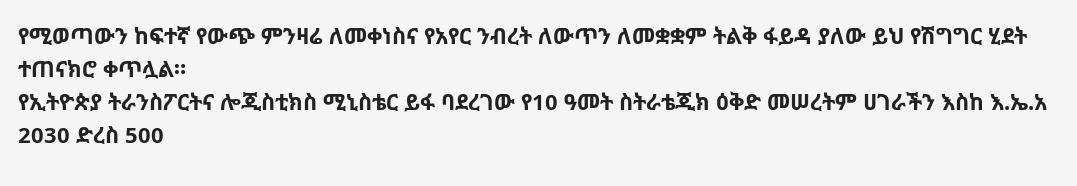የሚወጣውን ከፍተኛ የውጭ ምንዛሬ ለመቀነስና የአየር ንብረት ለውጥን ለመቋቋም ትልቅ ፋይዳ ያለው ይህ የሽግግር ሂደት ተጠናክሮ ቀጥሏል።
የኢትዮጵያ ትራንስፖርትና ሎጂስቲክስ ሚኒስቴር ይፋ ባደረገው የ10 ዓመት ስትራቴጂክ ዕቅድ መሠረትም ሀገራችን እስከ እ.ኤ.አ 2030 ድረስ 500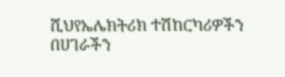ሺህየኤሌክትሪክ ተሽከርካሪዎችን በሀገራችን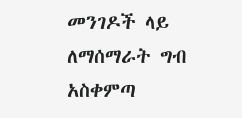መንገዶች ላይ ለማሰማራት ግብ አስቀምጣ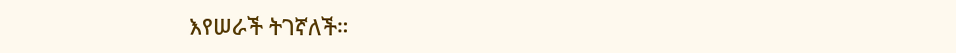እየሠራች ትገኛለች።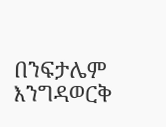በንፍታሌም እንግዳወርቅ